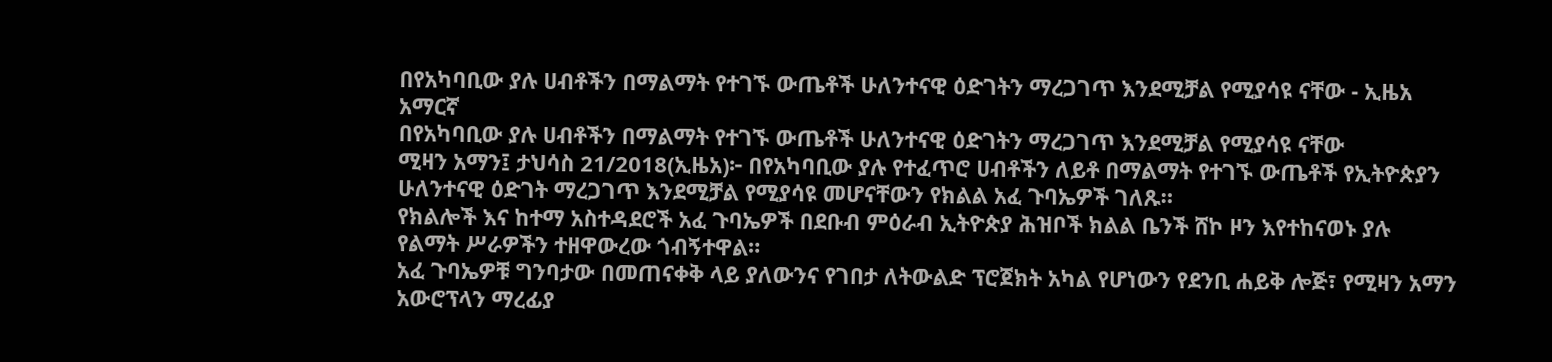በየአካባቢው ያሉ ሀብቶችን በማልማት የተገኙ ውጤቶች ሁለንተናዊ ዕድገትን ማረጋገጥ እንደሚቻል የሚያሳዩ ናቸው - ኢዜአ አማርኛ
በየአካባቢው ያሉ ሀብቶችን በማልማት የተገኙ ውጤቶች ሁለንተናዊ ዕድገትን ማረጋገጥ እንደሚቻል የሚያሳዩ ናቸው
ሚዛን አማን፤ ታህሳስ 21/2018(ኢዜአ)፦ በየአካባቢው ያሉ የተፈጥሮ ሀብቶችን ለይቶ በማልማት የተገኙ ውጤቶች የኢትዮጵያን ሁለንተናዊ ዕድገት ማረጋገጥ እንደሚቻል የሚያሳዩ መሆናቸውን የክልል አፈ ጉባኤዎች ገለጹ።
የክልሎች እና ከተማ አስተዳደሮች አፈ ጉባኤዎች በደቡብ ምዕራብ ኢትዮጵያ ሕዝቦች ክልል ቤንች ሸኮ ዞን እየተከናወኑ ያሉ የልማት ሥራዎችን ተዘዋውረው ጎብኝተዋል።
አፈ ጉባኤዎቹ ግንባታው በመጠናቀቅ ላይ ያለውንና የገበታ ለትውልድ ፕሮጀክት አካል የሆነውን የደንቢ ሐይቅ ሎጅ፣ የሚዛን አማን አውሮፕላን ማረፊያ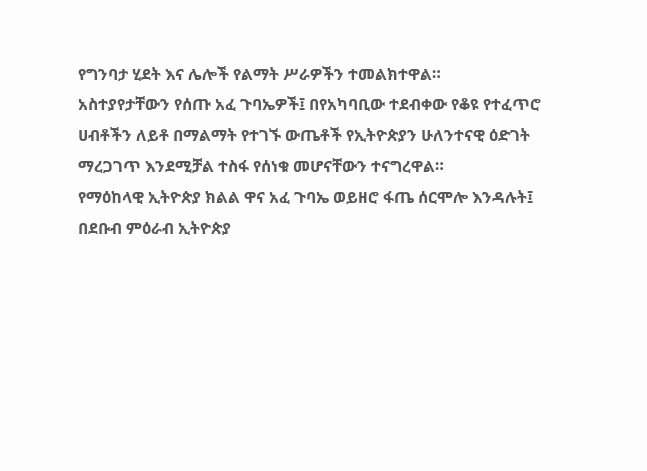የግንባታ ሂደት እና ሌሎች የልማት ሥራዎችን ተመልክተዋል።
አስተያየታቸውን የሰጡ አፈ ጉባኤዎች፤ በየአካባቢው ተደብቀው የቆዩ የተፈጥሮ ሀብቶችን ለይቶ በማልማት የተገኙ ውጤቶች የኢትዮጵያን ሁለንተናዊ ዕድገት ማረጋገጥ እንደሚቻል ተስፋ የሰነቁ መሆናቸውን ተናግረዋል።
የማዕከላዊ ኢትዮጵያ ክልል ዋና አፈ ጉባኤ ወይዘሮ ፋጤ ሰርሞሎ እንዳሉት፤ በደቡብ ምዕራብ ኢትዮጵያ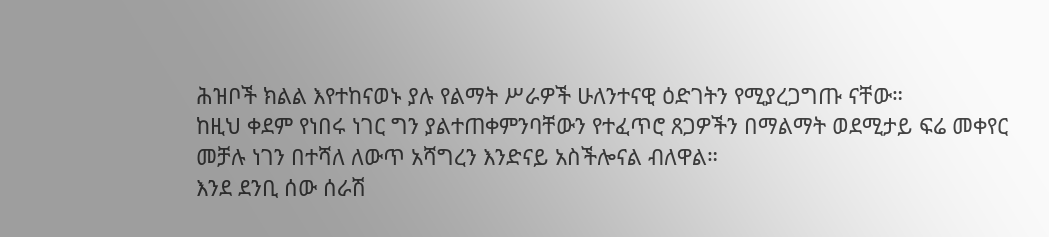ሕዝቦች ክልል እየተከናወኑ ያሉ የልማት ሥራዎች ሁለንተናዊ ዕድገትን የሚያረጋግጡ ናቸው።
ከዚህ ቀደም የነበሩ ነገር ግን ያልተጠቀምንባቸውን የተፈጥሮ ጸጋዎችን በማልማት ወደሚታይ ፍሬ መቀየር መቻሉ ነገን በተሻለ ለውጥ አሻግረን እንድናይ አስችሎናል ብለዋል።
እንደ ደንቢ ሰው ሰራሽ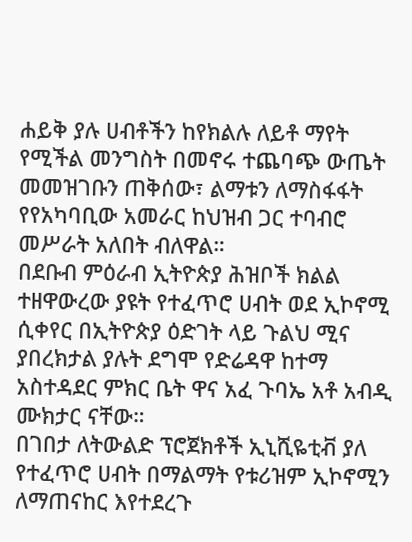ሐይቅ ያሉ ሀብቶችን ከየክልሉ ለይቶ ማየት የሚችል መንግስት በመኖሩ ተጨባጭ ውጤት መመዝገቡን ጠቅሰው፣ ልማቱን ለማስፋፋት የየአካባቢው አመራር ከህዝብ ጋር ተባብሮ መሥራት አለበት ብለዋል።
በደቡብ ምዕራብ ኢትዮጵያ ሕዝቦች ክልል ተዘዋውረው ያዩት የተፈጥሮ ሀብት ወደ ኢኮኖሚ ሲቀየር በኢትዮጵያ ዕድገት ላይ ጉልህ ሚና ያበረክታል ያሉት ደግሞ የድሬዳዋ ከተማ አስተዳደር ምክር ቤት ዋና አፈ ጉባኤ አቶ አብዲ ሙክታር ናቸው።
በገበታ ለትውልድ ፕሮጀክቶች ኢኒሺዬቲቭ ያለ የተፈጥሮ ሀብት በማልማት የቱሪዝም ኢኮኖሚን ለማጠናከር እየተደረጉ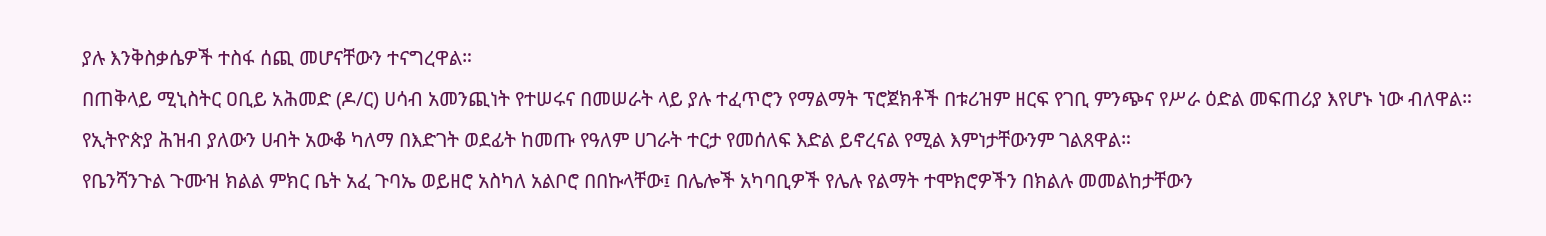ያሉ እንቅስቃሴዎች ተስፋ ሰጪ መሆናቸውን ተናግረዋል።
በጠቅላይ ሚኒስትር ዐቢይ አሕመድ (ዶ/ር) ሀሳብ አመንጪነት የተሠሩና በመሠራት ላይ ያሉ ተፈጥሮን የማልማት ፕሮጀክቶች በቱሪዝም ዘርፍ የገቢ ምንጭና የሥራ ዕድል መፍጠሪያ እየሆኑ ነው ብለዋል።
የኢትዮጵያ ሕዝብ ያለውን ሀብት አውቆ ካለማ በእድገት ወደፊት ከመጡ የዓለም ሀገራት ተርታ የመሰለፍ እድል ይኖረናል የሚል እምነታቸውንም ገልጸዋል።
የቤንሻንጉል ጉሙዝ ክልል ምክር ቤት አፈ ጉባኤ ወይዘሮ አስካለ አልቦሮ በበኩላቸው፤ በሌሎች አካባቢዎች የሌሉ የልማት ተሞክሮዎችን በክልሉ መመልከታቸውን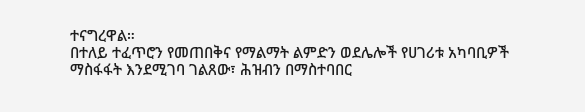ተናግረዋል።
በተለይ ተፈጥሮን የመጠበቅና የማልማት ልምድን ወደሌሎች የሀገሪቱ አካባቢዎች ማስፋፋት እንደሚገባ ገልጸው፣ ሕዝብን በማስተባበር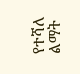የተሻለ ልማት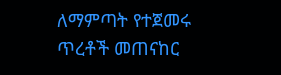ለማምጣት የተጀመሩ ጥረቶች መጠናከር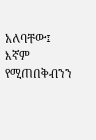አለባቸው፤ እኛም የሚጠበቅብንን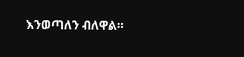እንወጣለን ብለዋል።